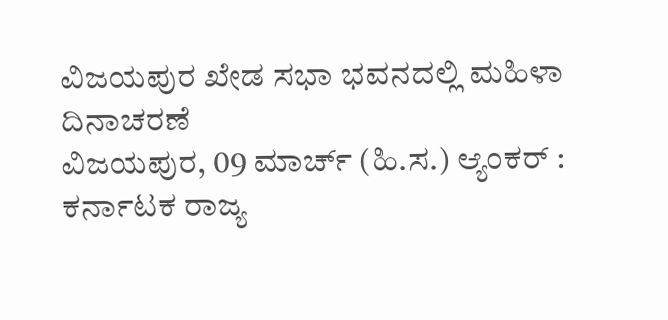ವಿಜಯಪುರ ಖೇಡ ಸಭಾ ಭವನದಲ್ಲಿ ಮಹಿಳಾ ದಿನಾಚರಣೆ
ವಿಜಯಪುರ, 09 ಮಾರ್ಚ್ (ಹಿ.ಸ.) ಆ್ಯಂಕರ್ : ಕರ್ನಾಟಕ ರಾಜ್ಯ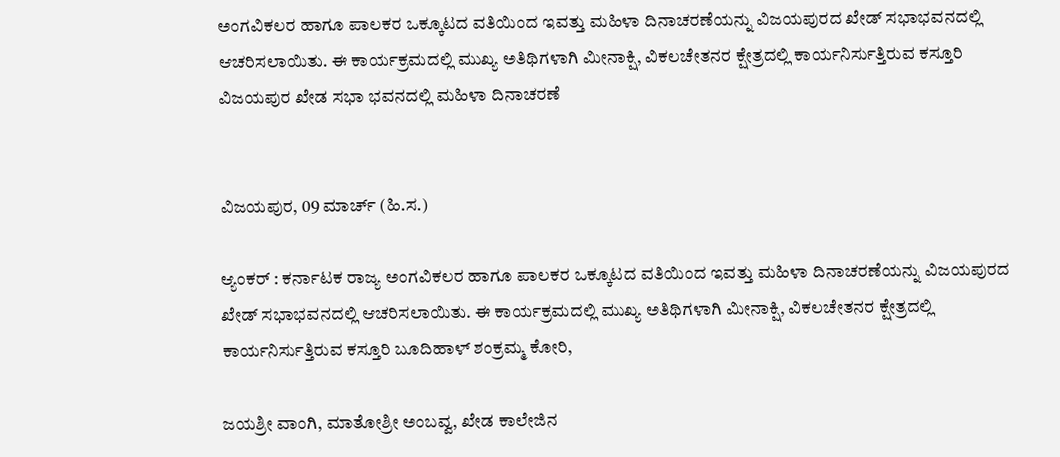ಅಂಗವಿಕಲರ ಹಾಗೂ ಪಾಲಕರ ಒಕ್ಕೂಟದ ವತಿಯಿಂದ ಇವತ್ತು ಮಹಿಳಾ ದಿನಾಚರಣೆಯನ್ನು ವಿಜಯಪುರದ ಖೇಡ್ ಸಭಾಭವನದಲ್ಲಿ ಆಚರಿಸಲಾಯಿತು. ಈ ಕಾರ್ಯಕ್ರಮದಲ್ಲಿ ಮುಖ್ಯ ಅತಿಥಿಗಳಾಗಿ ಮೀನಾಕ್ಷಿ, ವಿಕಲಚೇತನರ ಕ್ಷೇತ್ರದಲ್ಲಿ ಕಾರ್ಯನಿರ್ಸುತ್ತಿರುವ ಕಸ್ತೂರಿ
ವಿಜಯಪುರ ಖೇಡ ಸಭಾ ಭವನದಲ್ಲಿ ಮಹಿಳಾ ದಿನಾಚರಣೆ


ವಿಜಯಪುರ, 09 ಮಾರ್ಚ್ (ಹಿ.ಸ.)

ಆ್ಯಂಕರ್ : ಕರ್ನಾಟಕ ರಾಜ್ಯ ಅಂಗವಿಕಲರ ಹಾಗೂ ಪಾಲಕರ ಒಕ್ಕೂಟದ ವತಿಯಿಂದ ಇವತ್ತು ಮಹಿಳಾ ದಿನಾಚರಣೆಯನ್ನು ವಿಜಯಪುರದ ಖೇಡ್ ಸಭಾಭವನದಲ್ಲಿ ಆಚರಿಸಲಾಯಿತು. ಈ ಕಾರ್ಯಕ್ರಮದಲ್ಲಿ ಮುಖ್ಯ ಅತಿಥಿಗಳಾಗಿ ಮೀನಾಕ್ಷಿ, ವಿಕಲಚೇತನರ ಕ್ಷೇತ್ರದಲ್ಲಿ ಕಾರ್ಯನಿರ್ಸುತ್ತಿರುವ ಕಸ್ತೂರಿ ಬೂದಿಹಾಳ್ ಶಂಕ್ರಮ್ಮ ಕೋರಿ,

ಜಯಶ್ರೀ ವಾಂಗಿ, ಮಾತೋಶ್ರೀ ಅಂಬವ್ವ, ಖೇಡ ಕಾಲೇಜಿನ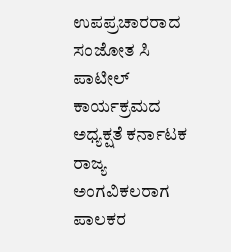ಉಪಪ್ರಚಾರರಾದ ಸಂಜೋತ ಸಿ ಪಾಟೀಲ್ ಕಾರ್ಯಕ್ರಮದ ಅಧ್ಯಕ್ಷತೆ ಕರ್ನಾಟಕ ರಾಜ್ಯ ಅಂಗವಿಕಲರಾಗ ಪಾಲಕರ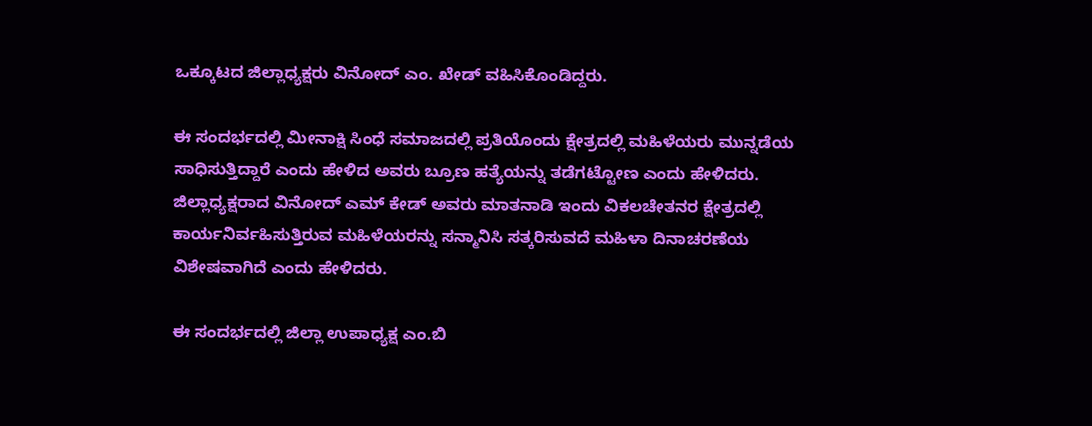ಒಕ್ಕೂಟದ ಜಿಲ್ಲಾಧ್ಯಕ್ಷರು ವಿನೋದ್ ಎಂ. ಖೇಡ್ ವಹಿಸಿಕೊಂಡಿದ್ದರು.

ಈ ಸಂದರ್ಭದಲ್ಲಿ ಮೀನಾಕ್ಷಿ ಸಿಂಧೆ ಸಮಾಜದಲ್ಲಿ ಪ್ರತಿಯೊಂದು ಕ್ಷೇತ್ರದಲ್ಲಿ ಮಹಿಳೆಯರು ಮುನ್ನಡೆಯ ಸಾಧಿಸುತ್ತಿದ್ದಾರೆ ಎಂದು ಹೇಳಿದ ಅವರು ಬ್ರೂಣ ಹತ್ಯೆಯನ್ನು ತಡೆಗಟ್ಟೋಣ ಎಂದು ಹೇಳಿದರು. ಜಿಲ್ಲಾಧ್ಯಕ್ಷರಾದ ವಿನೋದ್ ಎಮ್ ಕೇಡ್ ಅವರು ಮಾತನಾಡಿ ಇಂದು ವಿಕಲಚೇತನರ ಕ್ಷೇತ್ರದಲ್ಲಿ ಕಾರ್ಯನಿರ್ವಹಿಸುತ್ತಿರುವ ಮಹಿಳೆಯರನ್ನು ಸನ್ಮಾನಿಸಿ ಸತ್ಕರಿಸುವದೆ ಮಹಿಳಾ ದಿನಾಚರಣೆಯ ವಿಶೇಷವಾಗಿದೆ ಎಂದು ಹೇಳಿದರು.

ಈ ಸಂದರ್ಭದಲ್ಲಿ ಜಿಲ್ಲಾ ಉಪಾಧ್ಯಕ್ಷ ಎಂ.ಬಿ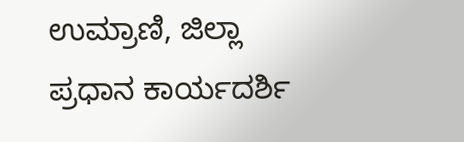ಉಮ್ರಾಣಿ, ಜಿಲ್ಲಾ ಪ್ರಧಾನ ಕಾರ್ಯದರ್ಶಿ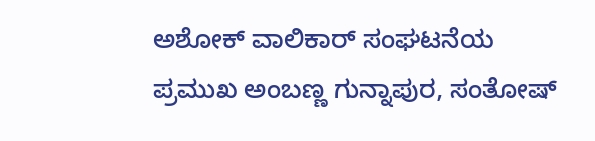ಅಶೋಕ್ ವಾಲಿಕಾರ್ ಸಂಘಟನೆಯ ಪ್ರಮುಖ ಅಂಬಣ್ಣ ಗುನ್ನಾಪುರ, ಸಂತೋಷ್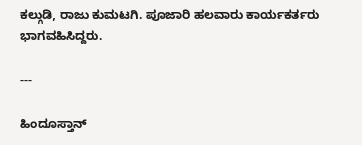ಕಲ್ಗುಡಿ, ರಾಜು ಕುಮಟಗಿ. ಪೂಜಾರಿ ಹಲವಾರು ಕಾರ್ಯಕರ್ತರು ಭಾಗವಹಿಸಿದ್ದರು.

---

ಹಿಂದೂಸ್ತಾನ್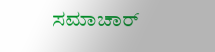ಸಮಾಚಾರ್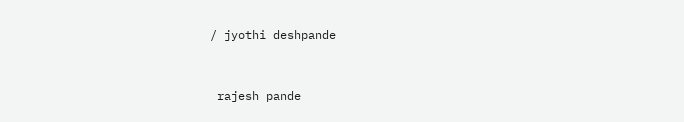/ jyothi deshpande


 rajesh pande